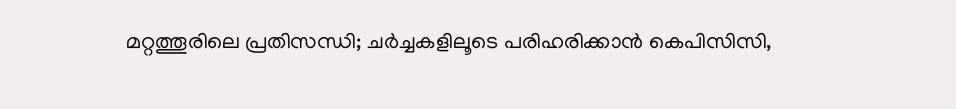മറ്റത്തൂരിലെ പ്രതിസന്ധി; ചർച്ചകളിലൂടെ പരിഹരിക്കാൻ കെപിസിസി,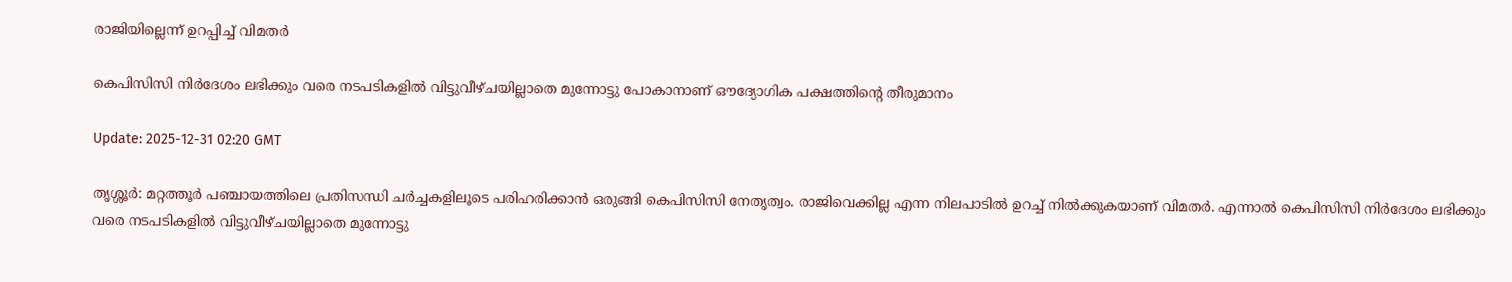രാജിയില്ലെന്ന് ഉറപ്പിച്ച് വിമതർ

കെപിസിസി നിർദേശം ലഭിക്കും വരെ നടപടികളിൽ വിട്ടുവീഴ്ചയില്ലാതെ മുന്നോട്ടു പോകാനാണ് ഔദ്യോഗിക പക്ഷത്തിന്റെ തീരുമാനം

Update: 2025-12-31 02:20 GMT

തൃശ്ശൂർ: മറ്റത്തൂർ പഞ്ചായത്തിലെ പ്രതിസന്ധി ചർച്ചകളിലൂടെ പരിഹരിക്കാൻ ഒരുങ്ങി കെപിസിസി നേതൃത്വം. രാജിവെക്കില്ല എന്ന നിലപാടിൽ ഉറച്ച് നിൽക്കുകയാണ് വിമതർ. എന്നാൽ കെപിസിസി നിർദേശം ലഭിക്കും വരെ നടപടികളിൽ വിട്ടുവീഴ്ചയില്ലാതെ മുന്നോട്ടു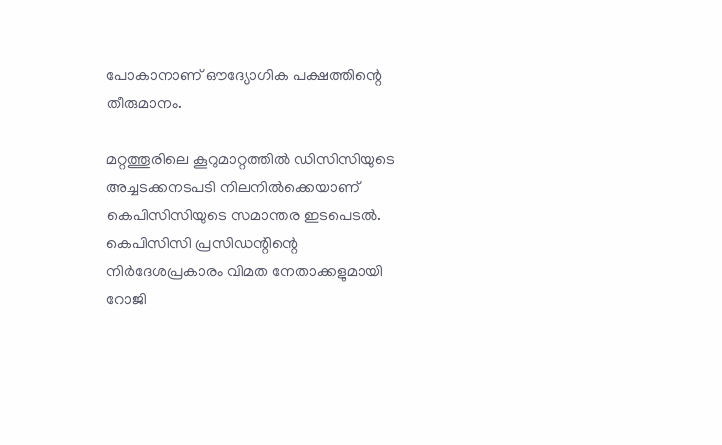പോകാനാണ് ഔദ്യോഗിക പക്ഷത്തിന്റെ തീരുമാനം.

മറ്റത്തൂരിലെ കൂറുമാറ്റത്തിൽ ഡിസിസിയുടെ അച്ചടക്കനടപടി നിലനിൽക്കെയാണ് കെപിസിസിയുടെ സമാന്തര ഇടപെടൽ. കെപിസിസി പ്രസിഡന്റിന്റെ നിർദേശപ്രകാരം വിമത നേതാക്കളുമായി റോജി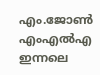എം.ജോൺ എംഎൽഎ ഇന്നലെ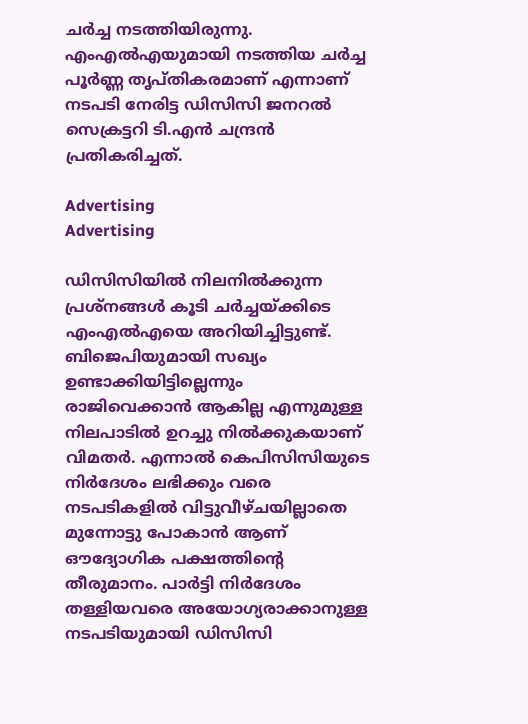ചർച്ച നടത്തിയിരുന്നു. എംഎൽഎയുമായി നടത്തിയ ചർച്ച പൂർണ്ണ തൃപ്തികരമാണ് എന്നാണ് നടപടി നേരിട്ട ഡിസിസി ജനറൽ സെക്രട്ടറി ടി.എൻ ചന്ദ്രൻ പ്രതികരിച്ചത്.

Advertising
Advertising

ഡിസിസിയിൽ നിലനിൽക്കുന്ന പ്രശ്‌നങ്ങൾ കൂടി ചർച്ചയ്ക്കിടെ എംഎൽഎയെ അറിയിച്ചിട്ടുണ്ട്. ബിജെപിയുമായി സഖ്യം ഉണ്ടാക്കിയിട്ടില്ലെന്നും രാജിവെക്കാൻ ആകില്ല എന്നുമുള്ള നിലപാടിൽ ഉറച്ചു നിൽക്കുകയാണ് വിമതർ. എന്നാൽ കെപിസിസിയുടെ നിർദേശം ലഭിക്കും വരെ നടപടികളിൽ വിട്ടുവീഴ്ചയില്ലാതെ മുന്നോട്ടു പോകാൻ ആണ് ഔദ്യോഗിക പക്ഷത്തിന്റെ തീരുമാനം. പാർട്ടി നിർദേശം തള്ളിയവരെ അയോഗ്യരാക്കാനുള്ള നടപടിയുമായി ഡിസിസി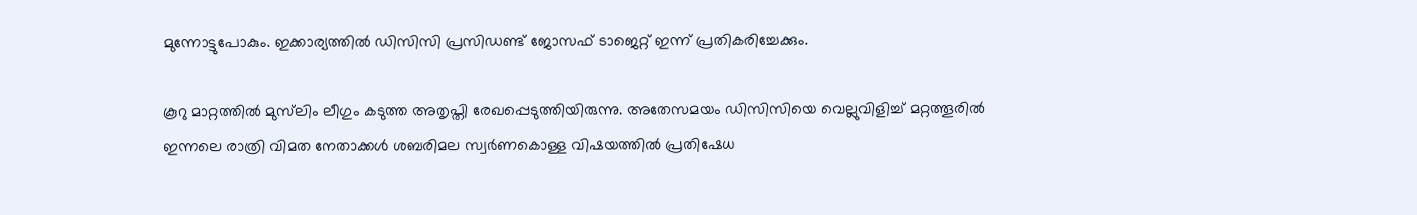മുന്നോട്ടുപോകും. ഇക്കാര്യത്തിൽ ഡിസിസി പ്രസിഡണ്ട് ജോസഫ് ടാജെറ്റ് ഇന്ന് പ്രതികരിച്ചേക്കും.

കൂറു മാറ്റത്തിൽ മുസ്‌ലിം ലീഗും കടുത്ത അതൃപ്തി രേഖപ്പെടുത്തിയിരുന്നു. അതേസമയം ഡിസിസിയെ വെല്ലുവിളിച്ച് മറ്റത്തൂരിൽ ഇന്നലെ രാത്രി വിമത നേതാക്കൾ ശബരിമല സ്വർണകൊള്ള വിഷയത്തിൽ പ്രതിഷേധ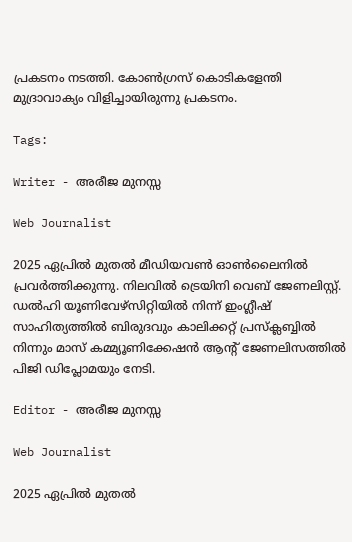പ്രകടനം നടത്തി. കോൺഗ്രസ് കൊടികളേന്തി മുദ്രാവാക്യം വിളിച്ചായിരുന്നു പ്രകടനം.

Tags:

Writer - അരീജ മുനസ്സ

Web Journalist

2025 ഏപ്രിൽ മുതൽ മീഡിയവൺ ഓൺലൈനിൽ പ്രവർത്തിക്കുന്നു. നിലവിൽ ട്രെയിനി വെബ് ജേണലിസ്റ്റ്. ഡൽഹി യൂണിവേഴ്‌സിറ്റിയിൽ നിന്ന് ഇംഗ്ലീഷ് സാഹിത്യത്തിൽ ബിരുദവും കാലിക്കറ്റ് പ്രസ്‌ക്ലബ്ബിൽ നിന്നും മാസ് കമ്മ്യൂണിക്കേഷൻ ആന്റ് ജേണലിസത്തിൽ പിജി ഡിപ്ലോമയും നേടി.

Editor - അരീജ മുനസ്സ

Web Journalist

2025 ഏപ്രിൽ മുതൽ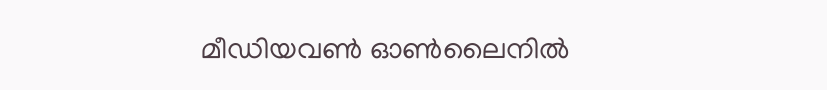മീഡിയവൺ ഓൺലൈനിൽ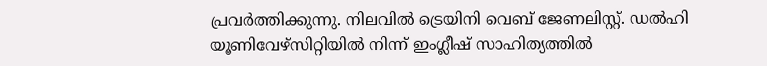പ്രവർത്തിക്കുന്നു. നിലവിൽ ട്രെയിനി വെബ് ജേണലിസ്റ്റ്. ഡൽഹി യൂണിവേഴ്‌സിറ്റിയിൽ നിന്ന് ഇംഗ്ലീഷ് സാഹിത്യത്തിൽ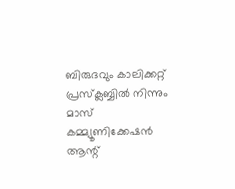ബിരുദവും കാലിക്കറ്റ് പ്രസ്‌ക്ലബ്ബിൽ നിന്നും മാസ് കമ്മ്യൂണിക്കേഷൻ ആന്റ്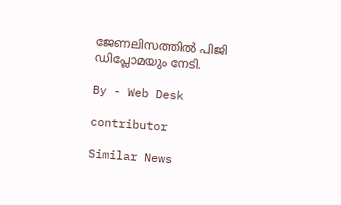ജേണലിസത്തിൽ പിജി ഡിപ്ലോമയും നേടി.

By - Web Desk

contributor

Similar News